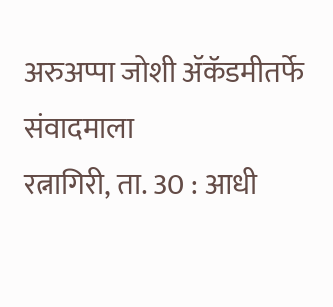अरुअप्पा जोशी ॲकॅडमीतर्फे संवादमाला
रत्नागिरी, ता. 30 : आधी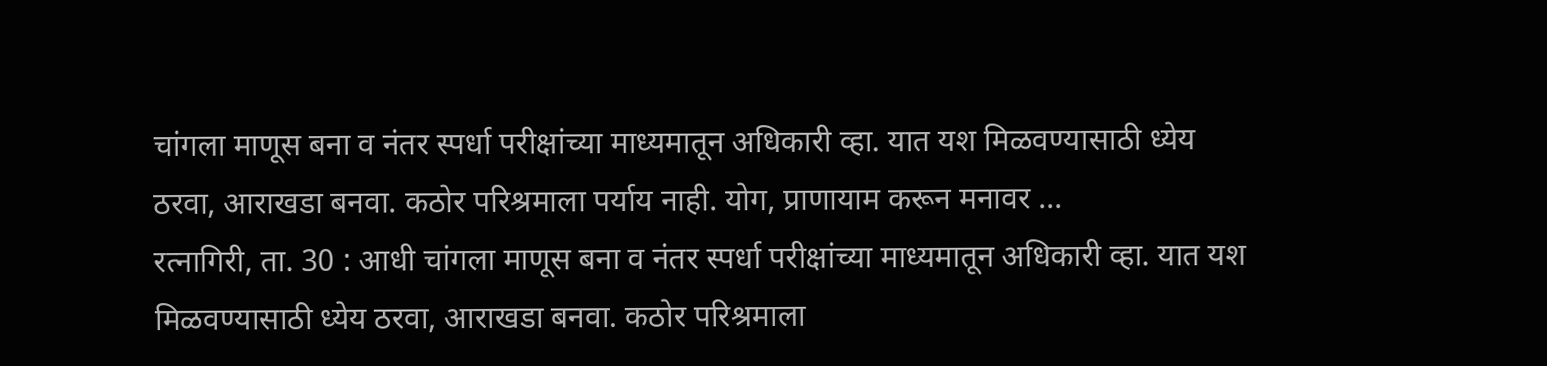चांगला माणूस बना व नंतर स्पर्धा परीक्षांच्या माध्यमातून अधिकारी व्हा. यात यश मिळवण्यासाठी ध्येय ठरवा, आराखडा बनवा. कठोर परिश्रमाला पर्याय नाही. योग, प्राणायाम करून मनावर ...
रत्नागिरी, ता. 30 : आधी चांगला माणूस बना व नंतर स्पर्धा परीक्षांच्या माध्यमातून अधिकारी व्हा. यात यश मिळवण्यासाठी ध्येय ठरवा, आराखडा बनवा. कठोर परिश्रमाला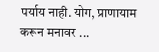पर्याय नाही. योग, प्राणायाम करून मनावर ...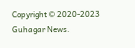Copyright © 2020-2023 Guhagar News.